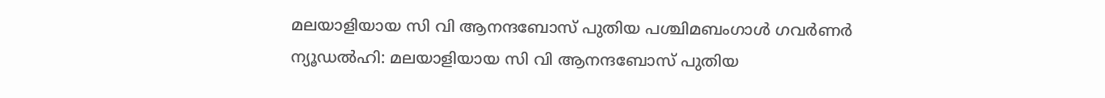മലയാളിയായ സി വി ആനന്ദബോസ് പുതിയ പശ്ചിമബംഗാൾ ഗവർണർ
ന്യൂഡൽഹി: മലയാളിയായ സി വി ആനന്ദബോസ് പുതിയ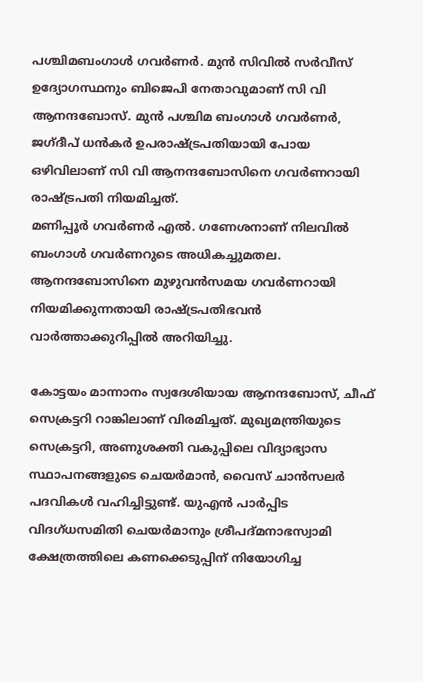പശ്ചിമബംഗാൾ ഗവർണർ. മുൻ സിവിൽ സർവീസ് ഉദ്യോഗസ്ഥനും ബിജെപി നേതാവുമാണ് സി വി ആനന്ദബോസ്. മുൻ പശ്ചിമ ബംഗാൾ ഗവർണർ, ജഗ്ദീപ് ധൻകർ ഉപരാഷ്ട്രപതിയായി പോയ ഒഴിവിലാണ് സി വി ആനന്ദബോസിനെ ഗവർണറായി രാഷ്ട്രപതി നിയമിച്ചത്.
മണിപ്പൂർ ഗവർണർ എൽ. ഗണേശനാണ് നിലവിൽ ബംഗാൾ ഗവർണറുടെ അധികച്ചുമതല. ആനന്ദബോസിനെ മുഴുവൻസമയ ഗവർണറായി നിയമിക്കുന്നതായി രാഷ്ട്രപതിഭവൻ വാർത്താക്കുറിപ്പിൽ അറിയിച്ചു.

കോട്ടയം മാന്നാനം സ്വദേശിയായ ആനന്ദബോസ്, ചീഫ് സെക്രട്ടറി റാങ്കിലാണ് വിരമിച്ചത്. മുഖ്യമന്ത്രിയുടെ സെക്രട്ടറി, അണുശക്തി വകുപ്പിലെ വിദ്യാഭ്യാസ സ്ഥാപനങ്ങളുടെ ചെയർമാൻ, വൈസ് ചാൻസലർ പദവികൾ വഹിച്ചിട്ടുണ്ട്. യുഎൻ പാർപ്പിട വിദഗ്ധസമിതി ചെയർമാനും ശ്രീപദ്മനാഭസ്വാമി ക്ഷേത്രത്തിലെ കണക്കെടുപ്പിന് നിയോഗിച്ച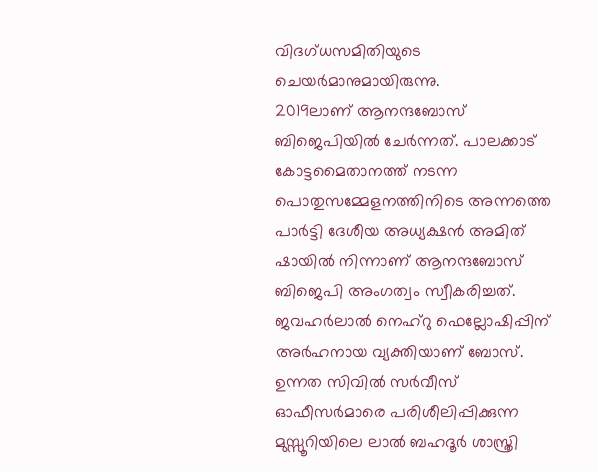വിദഗ്ധസമിതിയുടെ ചെയർമാനുമായിരുന്നു.
2019ലാണ് ആനന്ദബോസ് ബിജെപിയിൽ ചേർന്നത്. പാലക്കാട് കോട്ടമൈതാനത്ത് നടന്ന പൊതുസമ്മേളനത്തിനിടെ അന്നത്തെ പാർട്ടി ദേശീയ അധ്യക്ഷൻ അമിത് ഷായിൽ നിന്നാണ് ആനന്ദബോസ് ബിജെപി അംഗത്വം സ്വീകരിച്ചത്.
ജവഹർലാൽ നെഹ്റു ഫെല്ലോഷിപ്പിന് അർഹനായ വ്യക്തിയാണ് ബോസ്. ഉന്നത സിവിൽ സർവീസ് ഓഫീസർമാരെ പരിശീലിപ്പിക്കുന്ന മുസ്സൂറിയിലെ ലാൽ ബഹദൂർ ശാസ്ത്രി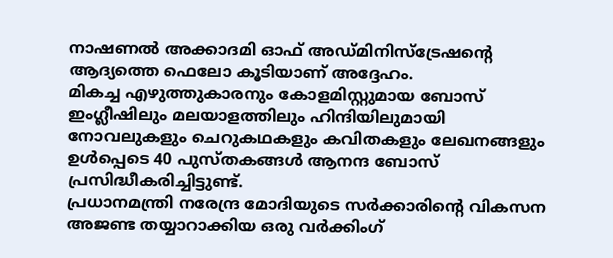നാഷണൽ അക്കാദമി ഓഫ് അഡ്മിനിസ്ട്രേഷന്റെ ആദ്യത്തെ ഫെലോ കൂടിയാണ് അദ്ദേഹം.
മികച്ച എഴുത്തുകാരനും കോളമിസ്റ്റുമായ ബോസ് ഇംഗ്ലീഷിലും മലയാളത്തിലും ഹിന്ദിയിലുമായി നോവലുകളും ചെറുകഥകളും കവിതകളും ലേഖനങ്ങളും ഉൾപ്പെടെ 40 പുസ്തകങ്ങൾ ആനന്ദ ബോസ് പ്രസിദ്ധീകരിച്ചിട്ടുണ്ട്.
പ്രധാനമന്ത്രി നരേന്ദ്ര മോദിയുടെ സർക്കാരിന്റെ വികസന അജണ്ട തയ്യാറാക്കിയ ഒരു വർക്കിംഗ്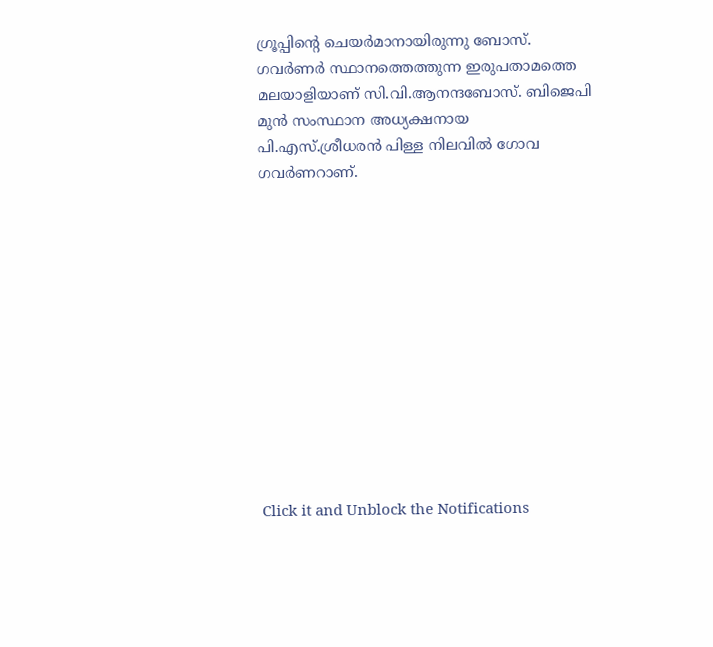ഗ്രൂപ്പിന്റെ ചെയർമാനായിരുന്നു ബോസ്. ഗവർണർ സ്ഥാനത്തെത്തുന്ന ഇരുപതാമത്തെ മലയാളിയാണ് സി.വി.ആനന്ദബോസ്. ബിജെപി മുൻ സംസ്ഥാന അധ്യക്ഷനായ പി.എസ്.ശ്രീധരൻ പിള്ള നിലവിൽ ഗോവ ഗവർണറാണ്.












Click it and Unblock the Notifications